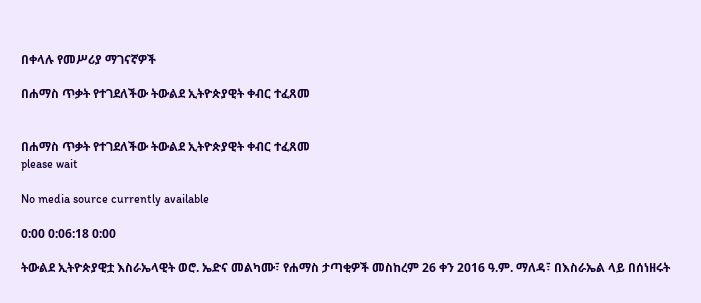በቀላሉ የመሥሪያ ማገናኛዎች

በሐማስ ጥቃት የተገደለችው ትውልደ ኢትዮጵያዊት ቀብር ተፈጸመ


በሐማስ ጥቃት የተገደለችው ትውልደ ኢትዮጵያዊት ቀብር ተፈጸመ
please wait

No media source currently available

0:00 0:06:18 0:00

ትውልደ ኢትዮጵያዊቷ እስራኤላዊት ወሮ. ኤድና መልካሙ፣ የሐማስ ታጣቂዎች መስከረም 26 ቀን 2016 ዓ.ም. ማለዳ፣ በእስራኤል ላይ በሰነዘሩት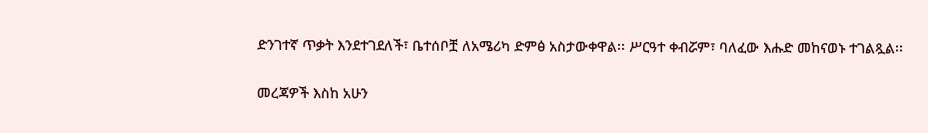ድንገተኛ ጥቃት እንደተገደለች፣ ቤተሰቦቿ ለአሜሪካ ድምፅ አስታውቀዋል፡፡ ሥርዓተ ቀብሯም፣ ባለፈው እሑድ መከናወኑ ተገልጿል፡፡

መረጃዎች እስከ አሁን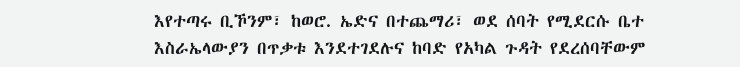እየተጣሩ ቢኾንም፣ ከወሮ. ኤድና በተጨማሪ፣ ወደ ሰባት የሚደርሱ ቤተ እስራኤላውያን በጥቃቱ እንደተገደሉና ከባድ የአካል ጉዳት የደረሰባቸውም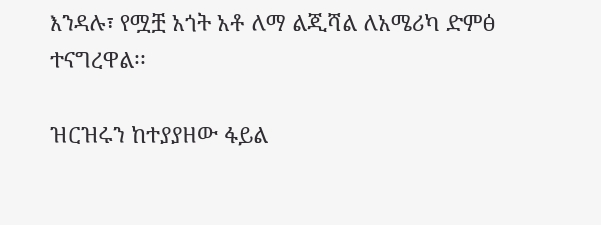እንዳሉ፣ የሟቿ አጎት አቶ ለማ ልጂሻል ለአሜሪካ ድምፅ ተናግረዋል፡፡

ዝርዝሩን ከተያያዘው ፋይል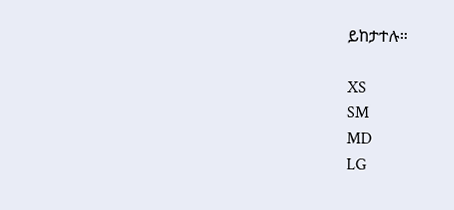ይከታተሉ።

XS
SM
MD
LG